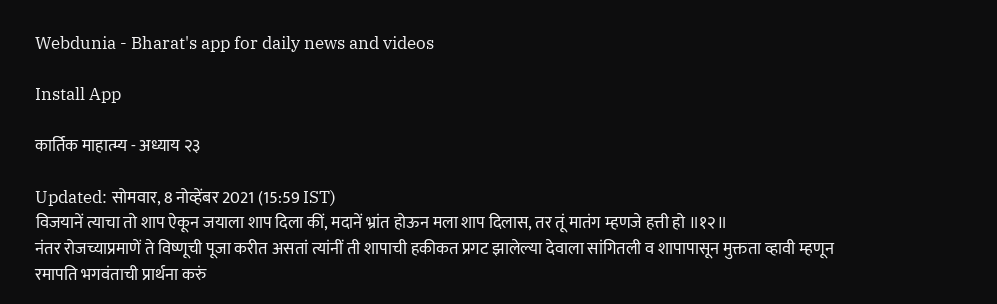Webdunia - Bharat's app for daily news and videos

Install App

कार्तिक माहात्म्य - अध्याय २३

Updated: सोमवार, 8 नोव्हेंबर 2021 (15:59 IST)
विजयानें त्याचा तो शाप ऐकून जयाला शाप दिला कीं, मदानें भ्रांत होऊन मला शाप दिलास, तर तूं मातंग म्हणजे हत्ती हो ॥१२॥
नंतर रोजच्याप्रमाणें ते विष्णूची पूजा करीत असतां त्यांनीं ती शापाची हकीकत प्रगट झालेल्या देवाला सांगितली व शापापासून मुक्तता व्हावी म्हणून रमापति भगवंताची प्रार्थना करुं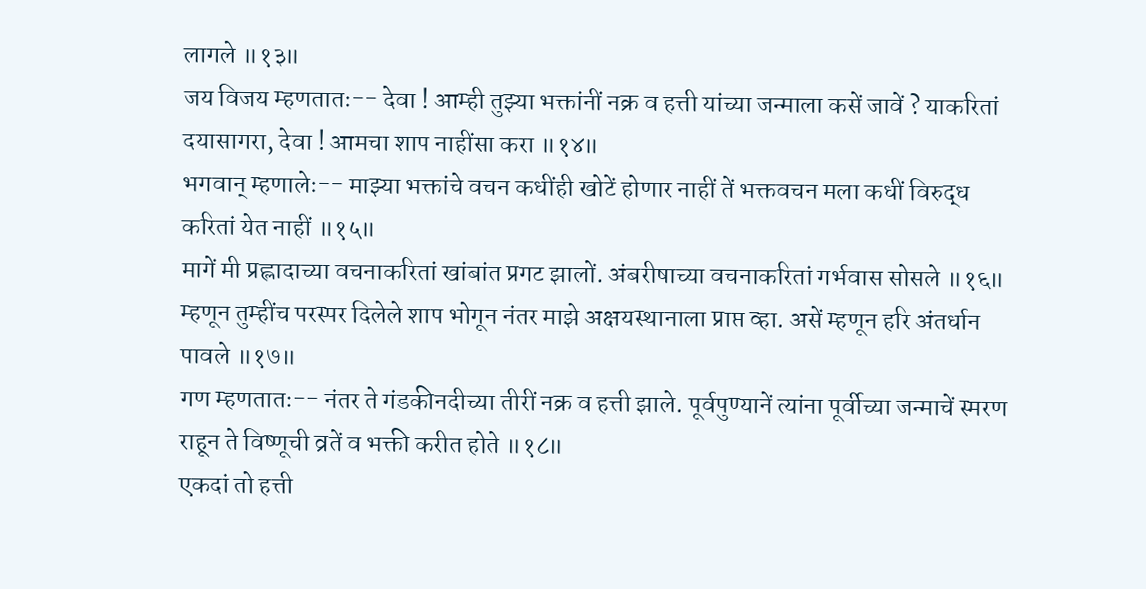लागले ॥१३॥
जय विजय म्हणतातः-- देवा ! आम्ही तुझ्या भक्तांनीं नक्र व हत्ती यांच्या जन्माला कसें जावें ? याकरितां दयासागरा, देवा ! आमचा शाप नाहींसा करा ॥१४॥
भगवान् म्हणालेः-- माझ्या भक्तांचे वचन कधींही खोटें होणार नाहीं तें भक्तवचन मला कधीं विरुद्ध करितां येत नाहीं ॥१५॥
मागें मी प्रह्लादाच्या वचनाकरितां खांबांत प्रगट झालों. अंबरीषाच्या वचनाकरितां गर्भवास सोसले ॥१६॥
म्हणून तुम्हींच परस्पर दिलेले शाप भोगून नंतर माझे अक्षयस्थानाला प्राप्त व्हा. असें म्हणून हरि अंतर्धान पावले ॥१७॥
गण म्हणतातः-- नंतर ते गंडकीनदीच्या तीरीं नक्र व हत्ती झाले. पूर्वपुण्यानें त्यांना पूर्वीच्या जन्माचें स्मरण राहून ते विष्णूची व्रतें व भक्ती करीत होते ॥१८॥
एकदां तो हत्ती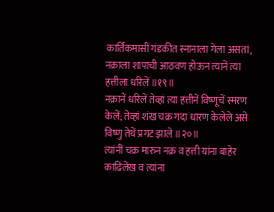कार्तिकमासीं गंडकींत स्नानाला गेला असतां, नक्राला शापाची आठवण होऊन त्यानें त्या हत्तीला धरिलें ॥१९॥
नक्रानें धरिलें तेव्हां त्या हत्तीनें विष्णूचें स्मरण केलें; तेव्हां शंख चक्र गदा धारण केलेले असे विष्णु तेथें प्रगट झाले ॥२०॥
त्यांनीं चक्र मारुन नक्र व हत्ती यांना बाहेर काढिलेंख व त्यांना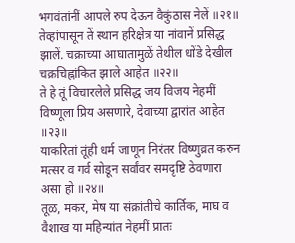भगवंतांनीं आपले रुप देऊन वैकुंठास नेलें ॥२१॥
तेव्हांपासून तें स्थान हरिक्षेत्र या नांवानें प्रसिद्ध झालें. चक्राच्या आघातामुळें तेथील धोंडे देखील चक्रचिह्नांकित झाले आहेत ॥२२॥
ते हे तूं विचारलेले प्रसिद्ध जय विजय नेहमीं विष्णूला प्रिय असणारे, देवाच्या द्वारांत आहेत ॥२३॥
याकरितां तूंही धर्म जाणून निरंतर विष्णुव्रत करुन मत्सर व गर्व सोडून सर्वांवर समदृष्टि ठेवणारा असा हो ॥२४॥
तूळ, मकर, मेष या संक्रांतीचे कार्तिक, माघ व वैशाख या महिन्यांत नेहमीं प्रातः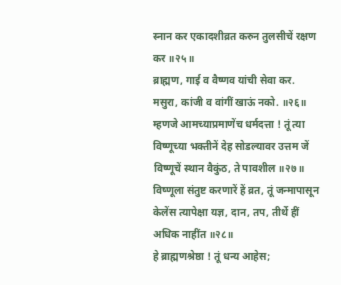स्नान कर एकादशीव्रत करुन तुलसीचें रक्षण कर ॥२५॥
ब्राह्मण, गाई व वैष्णव यांची सेवा कर. मसुरा, कांजी व वांगीं खाऊं नको. ॥२६॥
म्हणजे आमच्याप्रमाणेंच धर्मदत्ता ! तूं त्या विष्णूच्या भक्तीनें देह सोडल्यावर उत्तम जें विष्णूचें स्थान वैकुंठ, ते पावशील ॥२७॥
विष्णूला संतुष्ट करणारें हें व्रत, तूं जन्मापासून केलेंस त्यापेक्षा यज्ञ, दान, तप, तीर्थे हीं अधिक नाहींत ॥२८॥
हे ब्राह्मणश्रेष्ठा ! तूं धन्य आहेस;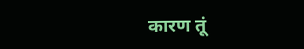कारण तूं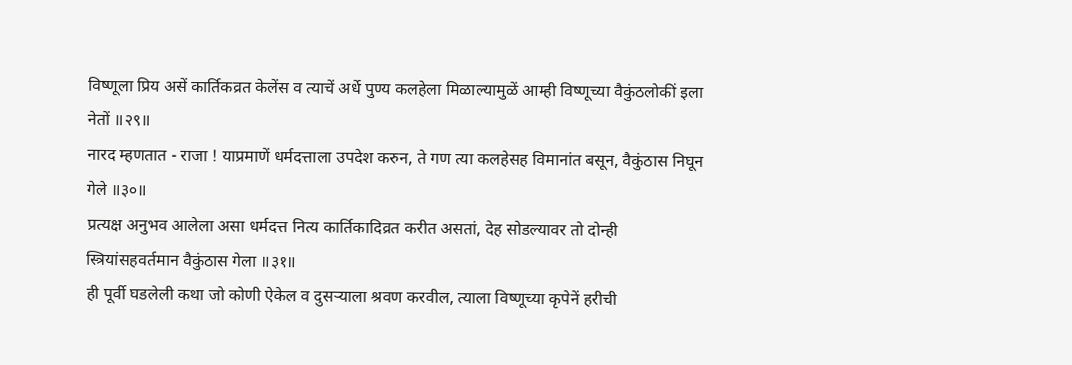विष्णूला प्रिय असें कार्तिकव्रत केलेंस व त्याचें अर्धे पुण्य कलहेला मिळाल्यामुळें आम्ही विष्णूच्या वैकुंठलोकीं इला नेतों ॥२९॥
नारद म्हणतात - राजा ! याप्रमाणें धर्मदत्ताला उपदेश करुन, ते गण त्या कलहेसह विमानांत बसून, वैकुंठास निघून गेले ॥३०॥
प्रत्यक्ष अनुभव आलेला असा धर्मदत्त नित्य कार्तिकादिव्रत करीत असतां, देह सोडल्यावर तो दोन्ही स्त्रियांसहवर्तमान वैकुंठास गेला ॥३१॥
ही पूर्वी घडलेली कथा जो कोणी ऐकेल व दुसर्‍याला श्रवण करवील, त्याला विष्णूच्या कृपेनें हरीची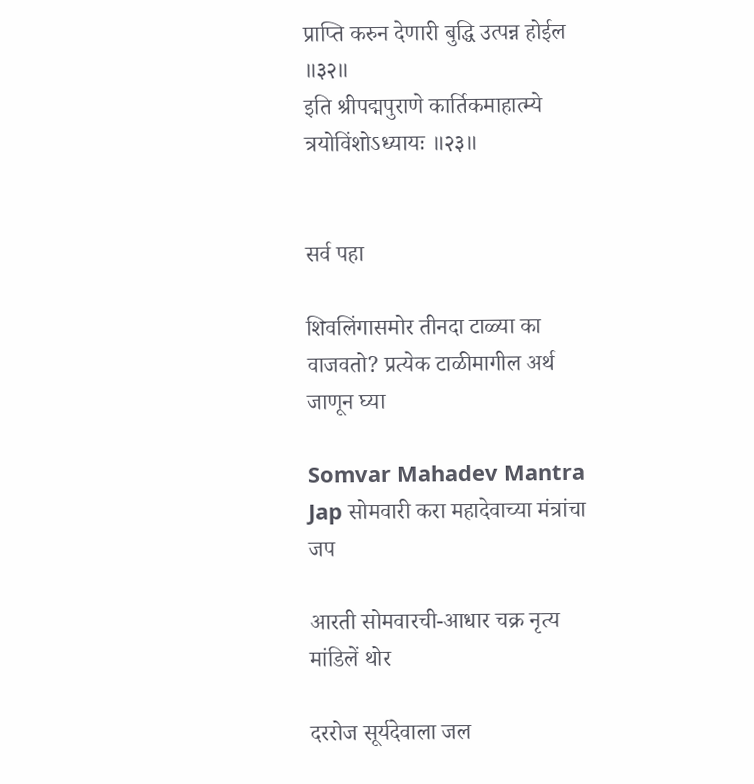प्राप्ति करुन देणारी बुद्धि उत्पन्न होईल ॥३२॥
इति श्रीपद्मपुराणे कार्तिकमाहात्म्ये त्रयोविंशोऽध्यायः ॥२३॥


सर्व पहा

शिवलिंगासमोर तीनदा टाळ्या का वाजवतो? प्रत्येक टाळीमागील अर्थ जाणून घ्या

Somvar Mahadev Mantra Jap सोमवारी करा महादेवाच्या मंत्रांचा जप

आरती सोमवारची-आधार चक्र नृत्य मांडिलें थोर

दररोज सूर्यदेवाला जल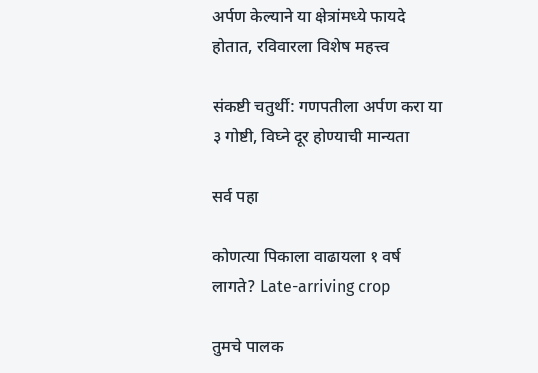अर्पण केल्याने या क्षेत्रांमध्ये फायदे होतात, रविवारला विशेष महत्त्व

संकष्टी चतुर्थी: गणपतीला अर्पण करा या ३ गोष्टी, विघ्ने दूर होण्याची मान्यता

सर्व पहा

कोणत्या पिकाला वाढायला १ वर्ष लागते? Late-arriving crop

तुमचे पालक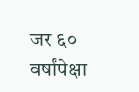जर ६० वर्षांपेक्षा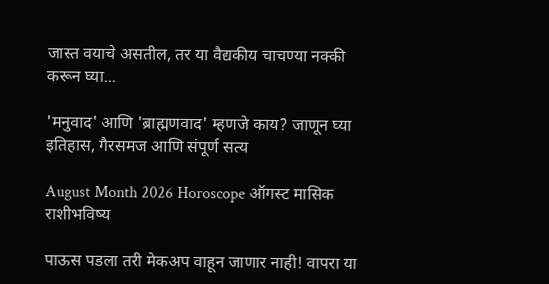जास्त वयाचे असतील, तर या वैद्यकीय चाचण्या नक्की करून घ्या...

'मनुवाद' आणि 'ब्राह्मणवाद' म्हणजे काय? जाणून घ्या इतिहास, गैरसमज आणि संपूर्ण सत्य

August Month 2026 Horoscope ऑगस्ट मासिक राशीभविष्य

पाऊस पडला तरी मेकअप वाहून जाणार नाही! वापरा या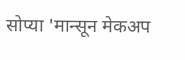सोप्या 'मान्सून मेकअप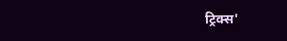ट्रिक्स'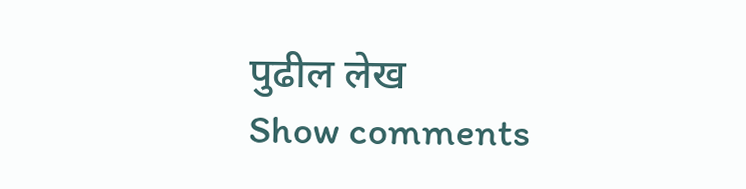पुढील लेख
Show comments